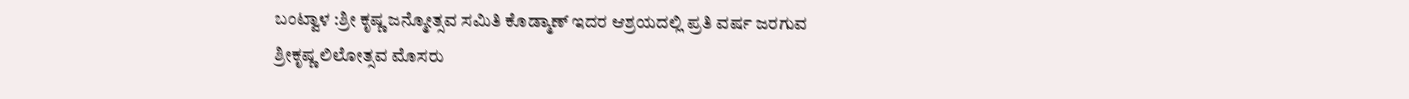ಬಂಟ್ವಾಳ :ಶ್ರೀ ಕೃಷ್ಣ ಜನ್ಮೋತ್ಸವ ಸಮಿತಿ ಕೊಡ್ಮಾಣ್ ಇದರ ಆಶ್ರಯದಲ್ಲಿ ಪ್ರತಿ ವರ್ಷ ಜರಗುವ ಶ್ರೀಕೃಷ್ಣ ಲಿಲೋತ್ಸವ ಮೊಸರು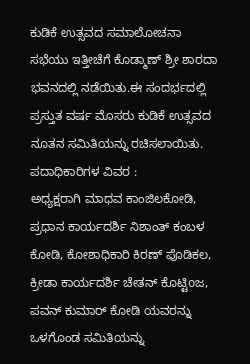ಕುಡಿಕೆ ಉತ್ಸವದ ಸಮಾಲೋಚನಾ ಸಭೆಯು ಇತ್ತೀಚೆಗೆ ಕೊಡ್ಮಾಣ್ ಶ್ರೀ ಶಾರದಾ ಭವನದಲ್ಲಿ ನಡೆಯಿತು.ಈ ಸಂದರ್ಭದಲ್ಲಿ ಪ್ರಸ್ತುತ ವರ್ಷ ಮೊಸರು ಕುಡಿಕೆ ಉತ್ಸವದ ನೂತನ ಸಮಿತಿಯನ್ನು ರಚಿಸಲಾಯಿತು.
ಪದಾಧಿಕಾರಿಗಳ ವಿವರ :
ಅಧ್ಯಕ್ಷರಾಗಿ ಮಾಧವ ಕಾಂಜಿಲಕೋಡಿ, ಪ್ರಧಾನ ಕಾರ್ಯದರ್ಶಿ ನಿಶಾಂತ್ ಕಂಬಳ ಕೋಡಿ, ಕೋಶಾಧಿಕಾರಿ ಕಿರಣ್ ಪೊಡಿಕಲ, ಕ್ರೀಡಾ ಕಾರ್ಯದರ್ಶಿ ಚೇತನ್ ಕೊಟ್ಟಿoಜ, ಪವನ್ ಕುಮಾರ್ ಕೋಡಿ ಯವರನ್ನು ಒಳಗೊಂಡ ಸಮಿತಿಯನ್ನು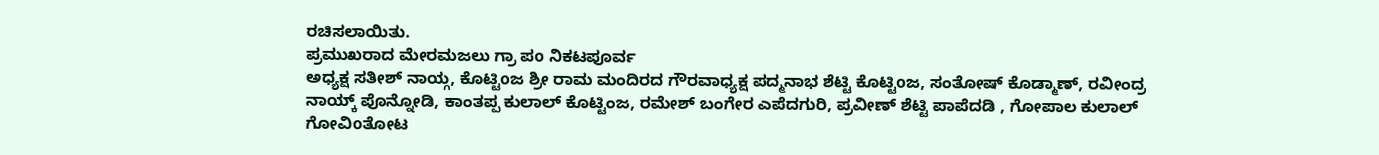ರಚಿಸಲಾಯಿತು.
ಪ್ರಮುಖರಾದ ಮೇರಮಜಲು ಗ್ರಾ ಪo ನಿಕಟಪೂರ್ವ
ಅಧ್ಯಕ್ಷ ಸತೀಶ್ ನಾಯ್ಗ, ಕೊಟ್ಟಿoಜ ಶ್ರೀ ರಾಮ ಮಂದಿರದ ಗೌರವಾಧ್ಯಕ್ಷ ಪದ್ಮನಾಭ ಶೆಟ್ಟಿ ಕೊಟ್ಟಿoಜ, ಸಂತೋಷ್ ಕೊಡ್ಮಾಣ್, ರವೀಂದ್ರ ನಾಯ್ಕ್ ಪೊನ್ನೋಡಿ, ಕಾಂತಪ್ಪ ಕುಲಾಲ್ ಕೊಟ್ಟಿಂಜ, ರಮೇಶ್ ಬಂಗೇರ ಎಪೆದಗುರಿ, ಪ್ರವೀಣ್ ಶೆಟ್ಟಿ ಪಾಪೆದಡಿ , ಗೋಪಾಲ ಕುಲಾಲ್ ಗೋವಿoತೋಟ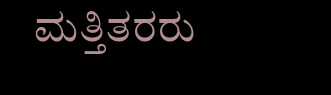ಮತ್ತಿತರರು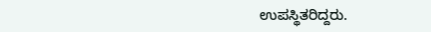ಉಪಸ್ಥಿತರಿದ್ದರು.